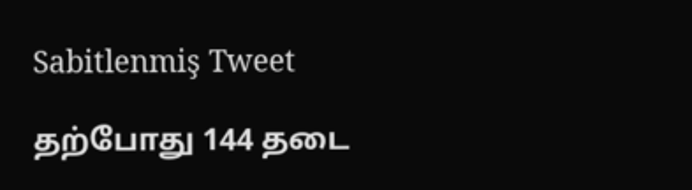Sabitlenmiş Tweet

தற்போது 144 தடை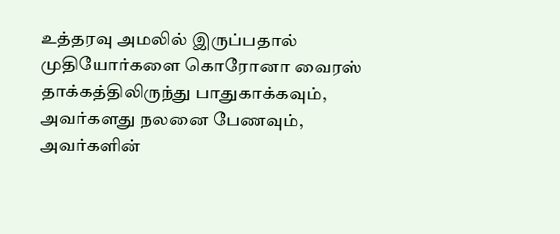உத்தரவு அமலில் இருப்பதால் முதியோர்களை கொரோனா வைரஸ் தாக்கத்திலிருந்து பாதுகாக்கவும், அவர்களது நலனை பேணவும், அவர்களின்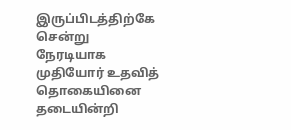இருப்பிடத்திற்கே சென்று நேரடியாக முதியோர் உதவித் தொகையினை தடையின்றி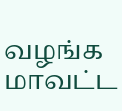வழங்க மாவட்ட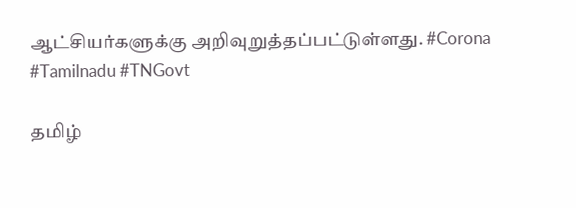ஆட்சியர்களுக்கு அறிவுறுத்தப்பட்டுள்ளது. #Corona #Tamilnadu #TNGovt

தமிழ்